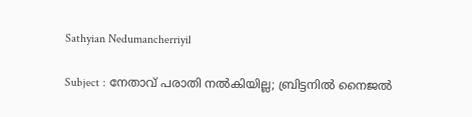Sathyian Nedumancherriyil

Subject : നേതാവ് പരാതി നൽകിയില്ല; ബ്രിട്ടനിൽ നൈജൽ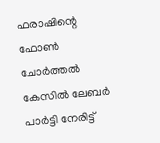ഫരാഷിന്റെ ഫോൺ ചോർത്തൽ കേസിൽ ലേബർ പാർട്ടി നേരിട്ട്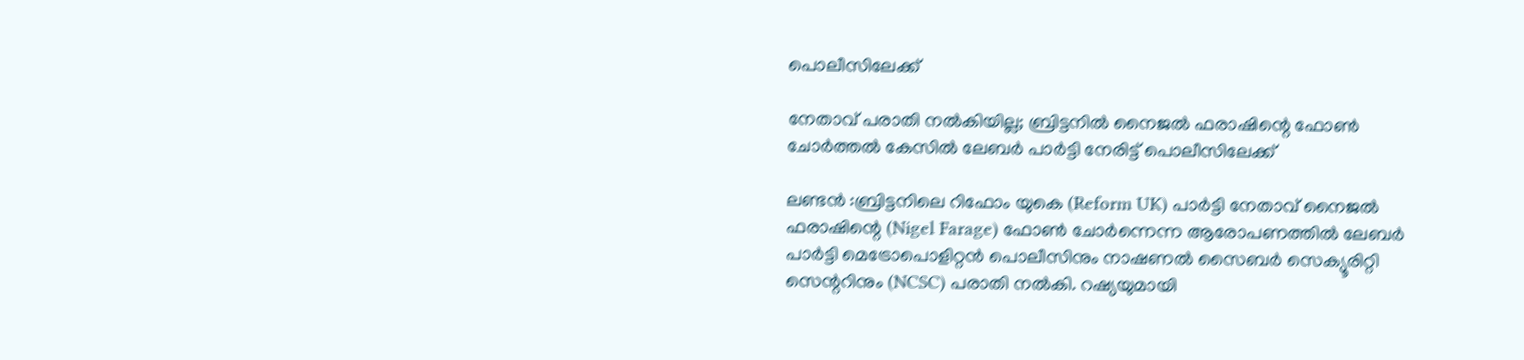പൊലീസിലേക്ക്

നേതാവ് പരാതി നൽകിയില്ല; ബ്രിട്ടനിൽ നൈജൽ ഫരാഷിന്റെ ഫോൺ ചോർത്തൽ കേസിൽ ലേബർ പാർട്ടി നേരിട്ട് പൊലീസിലേക്ക്

ലണ്ടൻ :ബ്രിട്ടനിലെ റിഫോം യുകെ (Reform UK) പാർട്ടി നേതാവ് നൈജൽ ഫരാഷിന്റെ (Nigel Farage) ഫോൺ ചോർന്നെന്ന ആരോപണത്തിൽ ലേബർ പാർട്ടി മെട്രോപൊളിറ്റൻ പൊലീസിനും നാഷണൽ സൈബർ സെക്യൂരിറ്റി സെന്ററിനും (NCSC) പരാതി നൽകി. റഷ്യയുമായി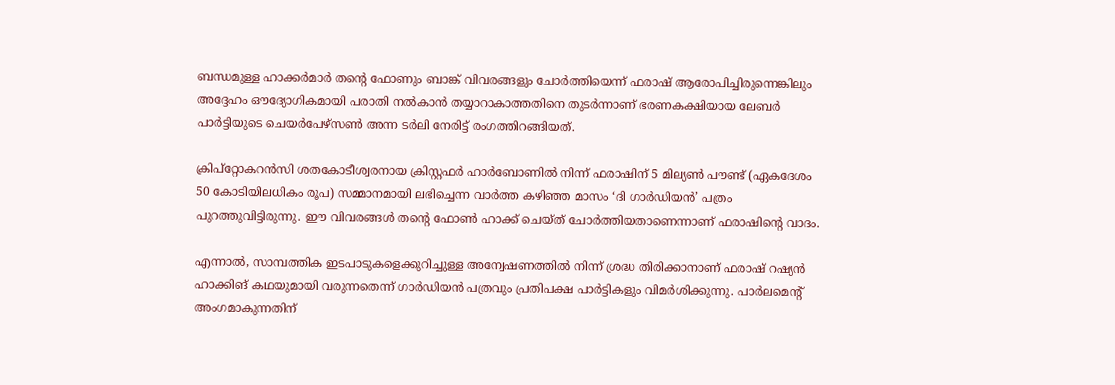ബന്ധമുള്ള ഹാക്കർമാർ തന്റെ ഫോണും ബാങ്ക് വിവരങ്ങളും ചോർത്തിയെന്ന് ഫരാഷ് ആരോപിച്ചിരുന്നെങ്കിലും അദ്ദേഹം ഔദ്യോഗികമായി പരാതി നൽകാൻ തയ്യാറാകാത്തതിനെ തുടർന്നാണ് ഭരണകക്ഷിയായ ലേബർ പാർട്ടിയുടെ ചെയർപേഴ്സൺ അന്ന ടർലി നേരിട്ട് രംഗത്തിറങ്ങിയത്.

ക്രിപ്‌റ്റോകറൻസി ശതകോടീശ്വരനായ ക്രിസ്റ്റഫർ ഹാർബോണിൽ നിന്ന് ഫരാഷിന് 5 മില്യൺ പൗണ്ട് (ഏകദേശം 50 കോടിയിലധികം രൂപ) സമ്മാനമായി ലഭിച്ചെന്ന വാർത്ത കഴിഞ്ഞ മാസം ‘ദി ഗാർഡിയൻ’ പത്രം പുറത്തുവിട്ടിരുന്നു. ഈ വിവരങ്ങൾ തന്റെ ഫോൺ ഹാക്ക് ചെയ്ത് ചോർത്തിയതാണെന്നാണ് ഫരാഷിന്റെ വാദം.

എന്നാൽ, സാമ്പത്തിക ഇടപാടുകളെക്കുറിച്ചുള്ള അന്വേഷണത്തിൽ നിന്ന് ശ്രദ്ധ തിരിക്കാനാണ് ഫരാഷ് റഷ്യൻ ഹാക്കിങ് കഥയുമായി വരുന്നതെന്ന് ഗാർഡിയൻ പത്രവും പ്രതിപക്ഷ പാർട്ടികളും വിമർശിക്കുന്നു. പാർലമെന്റ് അംഗമാകുന്നതിന്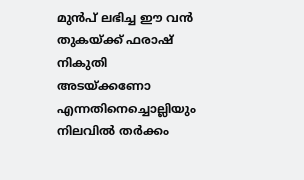മുൻപ് ലഭിച്ച ഈ വൻ തുകയ്ക്ക് ഫരാഷ് നികുതി അടയ്ക്കണോ എന്നതിനെച്ചൊല്ലിയും നിലവിൽ തർക്കം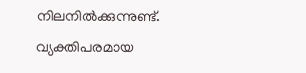നിലനിൽക്കുന്നുണ്ട്. വ്യക്തിപരമായ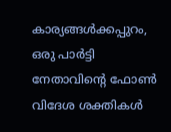കാര്യങ്ങൾക്കപ്പുറം, ഒരു പാർട്ടി നേതാവിന്റെ ഫോൺ വിദേശ ശക്തികൾ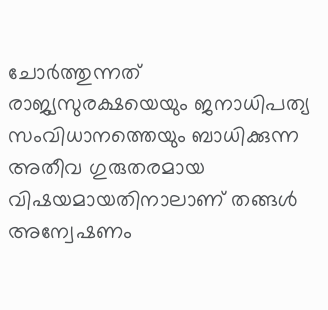ചോർത്തുന്നത് രാജ്യസുരക്ഷയെയും ജനാധിപത്യ സംവിധാനത്തെയും ബാധിക്കുന്ന അതീവ ഗുരുതരമായ വിഷയമായതിനാലാണ് തങ്ങൾ അന്വേഷണം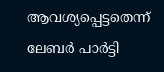ആവശ്യപ്പെട്ടതെന്ന് ലേബർ പാർട്ടി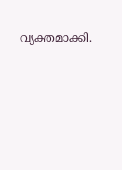വ്യക്തമാക്കി.